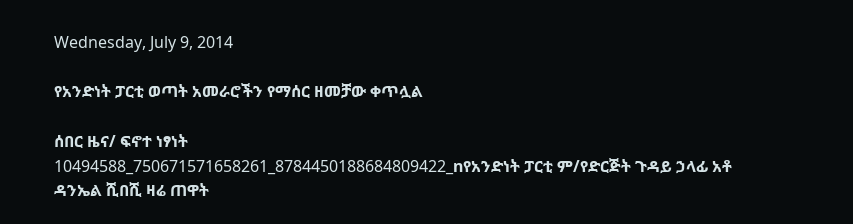Wednesday, July 9, 2014

የአንድነት ፓርቲ ወጣት አመራሮችን የማሰር ዘመቻው ቀጥሏል

ሰበር ዜና/ ፍኖተ ነፃነት
10494588_750671571658261_8784450188684809422_nየአንድነት ፓርቲ ም/የድርጅት ጉዳይ ኃላፊ አቶ ዳንኤል ሺበሺ ዛሬ ጠዋት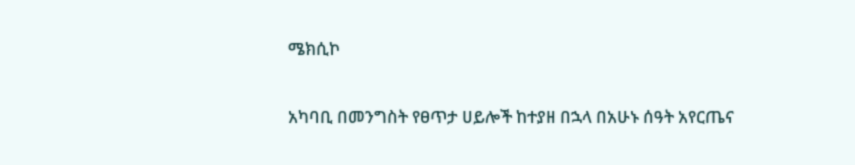ሜክሲኮ

አካባቢ በመንግስት የፀጥታ ሀይሎች ከተያዘ በኋላ በአሁኑ ሰዓት አየርጤና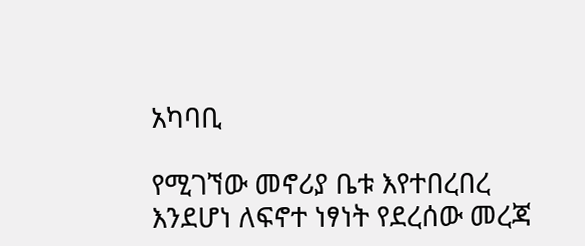አካባቢ

የሚገኘው መኖሪያ ቤቱ እየተበረበረ እንደሆነ ለፍኖተ ነፃነት የደረሰው መረጃ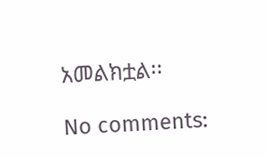አመልክቷል፡፡

No comments: